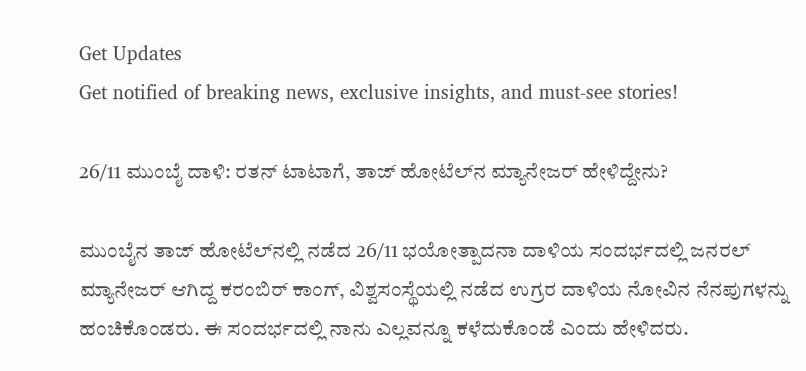Get Updates
Get notified of breaking news, exclusive insights, and must-see stories!

26/11 ಮುಂಬೈ ದಾಳಿ: ರತನ್‌ ಟಾಟಾಗೆ, ತಾಜ್ ಹೋಟೆಲ್‌ನ ಮ್ಯಾನೇಜರ್ ಹೇಳಿದ್ದೇನು?

ಮುಂಬೈನ ತಾಜ್ ಹೋಟೆಲ್‌ನಲ್ಲಿ ನಡೆದ 26/11 ಭಯೋತ್ಪಾದನಾ ದಾಳಿಯ ಸಂದರ್ಭದಲ್ಲಿ ಜನರಲ್ ಮ್ಯಾನೇಜರ್ ಆಗಿದ್ದ ಕರಂಬಿರ್ ಕಾಂಗ್, ವಿಶ್ವಸಂಸ್ಥೆಯಲ್ಲಿ ನಡೆದ ಉಗ್ರರ ದಾಳಿಯ ನೋವಿನ ನೆನಪುಗಳನ್ನು ಹಂಚಿಕೊಂಡರು. ಈ ಸಂದರ್ಭದಲ್ಲಿ ನಾನು ಎಲ್ಲವನ್ನೂ ಕಳೆದುಕೊಂಡೆ ಎಂದು ಹೇಳಿದರು.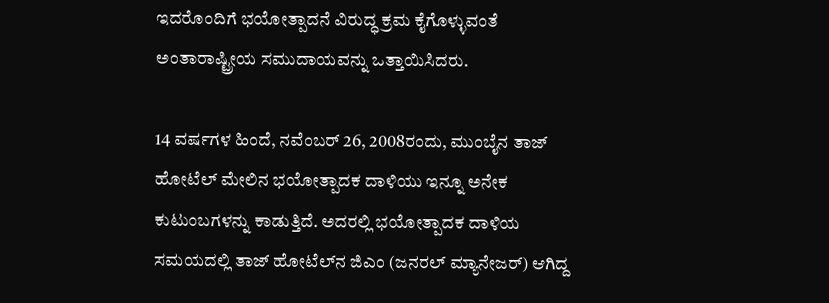ಇದರೊಂದಿಗೆ ಭಯೋತ್ಪಾದನೆ ವಿರುದ್ಧ ಕ್ರಮ ಕೈಗೊಳ್ಳುವಂತೆ ಅಂತಾರಾಷ್ಟ್ರೀಯ ಸಮುದಾಯವನ್ನು ಒತ್ತಾಯಿಸಿದರು.

14 ವರ್ಷಗಳ ಹಿಂದೆ, ನವೆಂಬರ್ 26, 2008ರಂದು, ಮುಂಬೈನ ತಾಜ್ ಹೋಟೆಲ್ ಮೇಲಿನ ಭಯೋತ್ಪಾದಕ ದಾಳಿಯು ಇನ್ನೂ ಅನೇಕ ಕುಟುಂಬಗಳನ್ನು ಕಾಡುತ್ತಿದೆ. ಅದರಲ್ಲಿ ಭಯೋತ್ಪಾದಕ ದಾಳಿಯ ಸಮಯದಲ್ಲಿ ತಾಜ್ ಹೋಟೆಲ್‌ನ ಜಿಎಂ (ಜನರಲ್ ಮ್ಯಾನೇಜರ್) ಆಗಿದ್ದ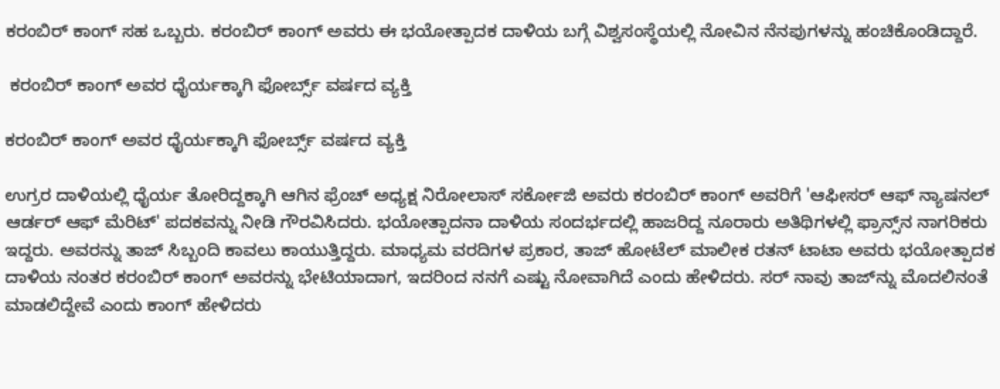ಕರಂಬಿರ್ ಕಾಂಗ್ ಸಹ ಒಬ್ಬರು. ಕರಂಬಿರ್ ಕಾಂಗ್ ಅವರು ಈ ಭಯೋತ್ಪಾದಕ ದಾಳಿಯ ಬಗ್ಗೆ ವಿಶ್ವಸಂಸ್ಥೆಯಲ್ಲಿ ನೋವಿನ ನೆನಪುಗಳನ್ನು ಹಂಚಿಕೊಂಡಿದ್ದಾರೆ.

 ಕರಂಬಿರ್ ಕಾಂಗ್ ಅವರ ಧೈರ್ಯಕ್ಕಾಗಿ ಫೋರ್ಬ್ಸ್ ವರ್ಷದ ವ್ಯಕ್ತಿ

ಕರಂಬಿರ್ ಕಾಂಗ್ ಅವರ ಧೈರ್ಯಕ್ಕಾಗಿ ಫೋರ್ಬ್ಸ್ ವರ್ಷದ ವ್ಯಕ್ತಿ

ಉಗ್ರರ ದಾಳಿಯಲ್ಲಿ ಧೈರ್ಯ ತೋರಿದ್ದಕ್ಕಾಗಿ ಆಗಿನ ಫ್ರೆಂಚ್ ಅಧ್ಯಕ್ಷ ನಿರೋಲಾಸ್ ಸರ್ಕೋಜಿ ಅವರು ಕರಂಬಿರ್ ಕಾಂಗ್ ಅವರಿಗೆ 'ಆಫೀಸರ್ ಆಫ್ ನ್ಯಾಷನಲ್ ಆರ್ಡರ್ ಆಫ್ ಮೆರಿಟ್' ಪದಕವನ್ನು ನೀಡಿ ಗೌರವಿಸಿದರು. ಭಯೋತ್ಪಾದನಾ ದಾಳಿಯ ಸಂದರ್ಭದಲ್ಲಿ ಹಾಜರಿದ್ದ ನೂರಾರು ಅತಿಥಿಗಳಲ್ಲಿ ಫ್ರಾನ್ಸ್‌ನ ನಾಗರಿಕರು ಇದ್ದರು. ಅವರನ್ನು ತಾಜ್ ಸಿಬ್ಬಂದಿ ಕಾವಲು ಕಾಯುತ್ತಿದ್ದರು. ಮಾಧ್ಯಮ ವರದಿಗಳ ಪ್ರಕಾರ, ತಾಜ್ ಹೋಟೆಲ್ ಮಾಲೀಕ ರತನ್ ಟಾಟಾ ಅವರು ಭಯೋತ್ಪಾದಕ ದಾಳಿಯ ನಂತರ ಕರಂಬಿರ್ ಕಾಂಗ್ ಅವರನ್ನು ಭೇಟಿಯಾದಾಗ, ಇದರಿಂದ ನನಗೆ ಎಷ್ಟು ನೋವಾಗಿದೆ ಎಂದು ಹೇಳಿದರು. ಸರ್ ನಾವು ತಾಜ್‌ನ್ನು ಮೊದಲಿನಂತೆ ಮಾಡಲಿದ್ದೇವೆ ಎಂದು ಕಾಂಗ್ ಹೇಳಿದರು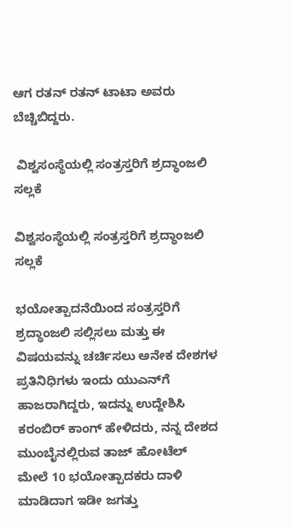ಆಗ ರತನ್‌ ರತನ್ ಟಾಟಾ ಅವರು ಬೆಚ್ಚಿಬಿದ್ದರು.

 ವಿಶ್ವಸಂಸ್ಥೆಯಲ್ಲಿ ಸಂತ್ರಸ್ತರಿಗೆ ಶ್ರದ್ಧಾಂಜಲಿ ಸಲ್ಲಕೆ

ವಿಶ್ವಸಂಸ್ಥೆಯಲ್ಲಿ ಸಂತ್ರಸ್ತರಿಗೆ ಶ್ರದ್ಧಾಂಜಲಿ ಸಲ್ಲಕೆ

ಭಯೋತ್ಪಾದನೆಯಿಂದ ಸಂತ್ರಸ್ತರಿಗೆ ಶ್ರದ್ಧಾಂಜಲಿ ಸಲ್ಲಿಸಲು ಮತ್ತು ಈ ವಿಷಯವನ್ನು ಚರ್ಚಿಸಲು ಅನೇಕ ದೇಶಗಳ ಪ್ರತಿನಿಧಿಗಳು ಇಂದು ಯುಎನ್‌ಗೆ ಹಾಜರಾಗಿದ್ದರು, ಇದನ್ನು ಉದ್ದೇಶಿಸಿ ಕರಂಬಿರ್ ಕಾಂಗ್ ಹೇಳಿದರು, ನನ್ನ ದೇಶದ ಮುಂಬೈನಲ್ಲಿರುವ ತಾಜ್ ಹೋಟೆಲ್ ಮೇಲೆ 10 ಭಯೋತ್ಪಾದಕರು ದಾಳಿ ಮಾಡಿದಾಗ ಇಡೀ ಜಗತ್ತು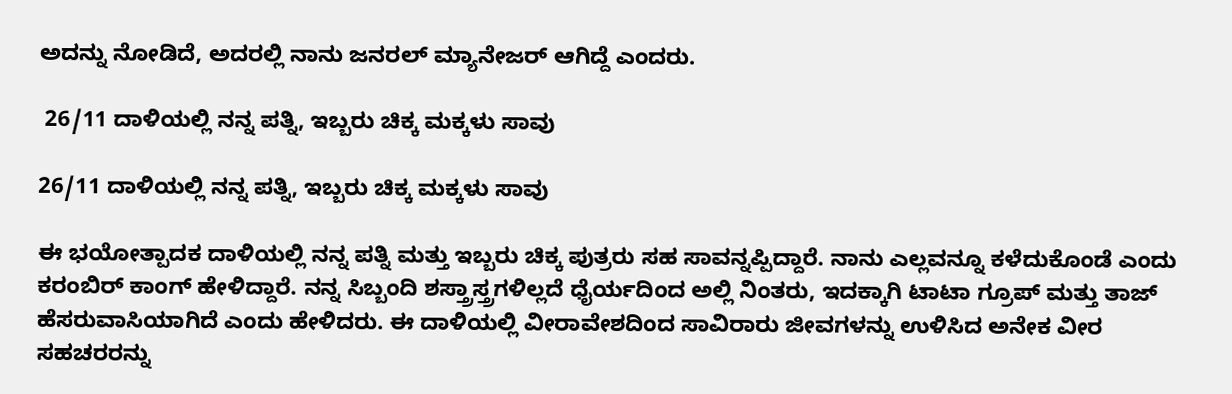ಅದನ್ನು ನೋಡಿದೆ, ಅದರಲ್ಲಿ ನಾನು ಜನರಲ್ ಮ್ಯಾನೇಜರ್ ಆಗಿದ್ದೆ ಎಂದರು.

 26/11 ದಾಳಿಯಲ್ಲಿ ನನ್ನ ಪತ್ನಿ, ಇಬ್ಬರು ಚಿಕ್ಕ ಮಕ್ಕಳು ಸಾವು

26/11 ದಾಳಿಯಲ್ಲಿ ನನ್ನ ಪತ್ನಿ, ಇಬ್ಬರು ಚಿಕ್ಕ ಮಕ್ಕಳು ಸಾವು

ಈ ಭಯೋತ್ಪಾದಕ ದಾಳಿಯಲ್ಲಿ ನನ್ನ ಪತ್ನಿ ಮತ್ತು ಇಬ್ಬರು ಚಿಕ್ಕ ಪುತ್ರರು ಸಹ ಸಾವನ್ನಪ್ಪಿದ್ದಾರೆ. ನಾನು ಎಲ್ಲವನ್ನೂ ಕಳೆದುಕೊಂಡೆ ಎಂದು ಕರಂಬಿರ್ ಕಾಂಗ್ ಹೇಳಿದ್ದಾರೆ. ನನ್ನ ಸಿಬ್ಬಂದಿ ಶಸ್ತ್ರಾಸ್ತ್ರಗಳಿಲ್ಲದೆ ಧೈರ್ಯದಿಂದ ಅಲ್ಲಿ ನಿಂತರು, ಇದಕ್ಕಾಗಿ ಟಾಟಾ ಗ್ರೂಪ್ ಮತ್ತು ತಾಜ್ ಹೆಸರುವಾಸಿಯಾಗಿದೆ ಎಂದು ಹೇಳಿದರು. ಈ ದಾಳಿಯಲ್ಲಿ ವೀರಾವೇಶದಿಂದ ಸಾವಿರಾರು ಜೀವಗಳನ್ನು ಉಳಿಸಿದ ಅನೇಕ ವೀರ ಸಹಚರರನ್ನು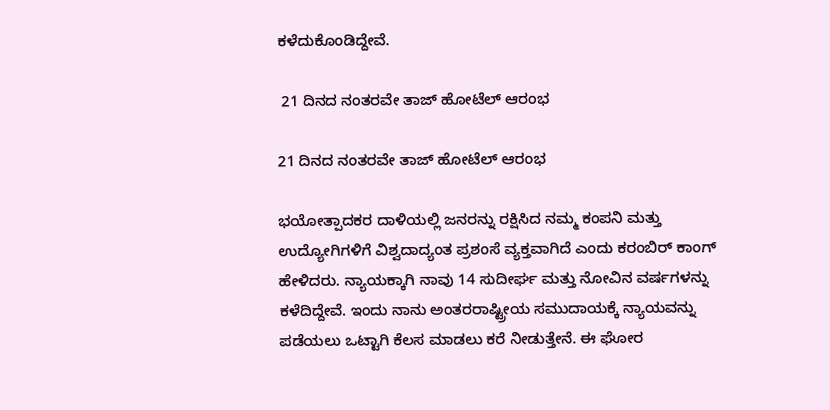ಕಳೆದುಕೊಂಡಿದ್ದೇವೆ.

 21 ದಿನದ ನಂತರವೇ ತಾಜ್ ಹೋಟೆಲ್ ಆರಂಭ

21 ದಿನದ ನಂತರವೇ ತಾಜ್ ಹೋಟೆಲ್ ಆರಂಭ

ಭಯೋತ್ಪಾದಕರ ದಾಳಿಯಲ್ಲಿ ಜನರನ್ನು ರಕ್ಷಿಸಿದ ನಮ್ಮ ಕಂಪನಿ ಮತ್ತು ಉದ್ಯೋಗಿಗಳಿಗೆ ವಿಶ್ವದಾದ್ಯಂತ ಪ್ರಶಂಸೆ ವ್ಯಕ್ತವಾಗಿದೆ ಎಂದು ಕರಂಬಿರ್ ಕಾಂಗ್ ಹೇಳಿದರು. ನ್ಯಾಯಕ್ಕಾಗಿ ನಾವು 14 ಸುದೀರ್ಘ ಮತ್ತು ನೋವಿನ ವರ್ಷಗಳನ್ನು ಕಳೆದಿದ್ದೇವೆ. ಇಂದು ನಾನು ಅಂತರರಾಷ್ಟ್ರೀಯ ಸಮುದಾಯಕ್ಕೆ ನ್ಯಾಯವನ್ನು ಪಡೆಯಲು ಒಟ್ಟಾಗಿ ಕೆಲಸ ಮಾಡಲು ಕರೆ ನೀಡುತ್ತೇನೆ. ಈ ಘೋರ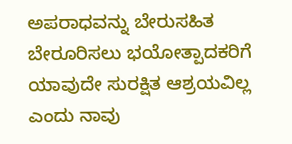ಅಪರಾಧವನ್ನು ಬೇರುಸಹಿತ ಬೇರೂರಿಸಲು ಭಯೋತ್ಪಾದಕರಿಗೆ ಯಾವುದೇ ಸುರಕ್ಷಿತ ಆಶ್ರಯವಿಲ್ಲ ಎಂದು ನಾವು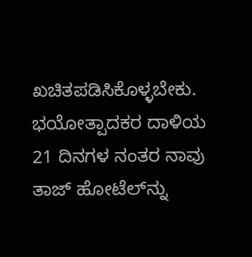ಖಚಿತಪಡಿಸಿಕೊಳ್ಳಬೇಕು. ಭಯೋತ್ಪಾದಕರ ದಾಳಿಯ 21 ದಿನಗಳ ನಂತರ ನಾವು ತಾಜ್ ಹೋಟೆಲ್‌ನ್ನು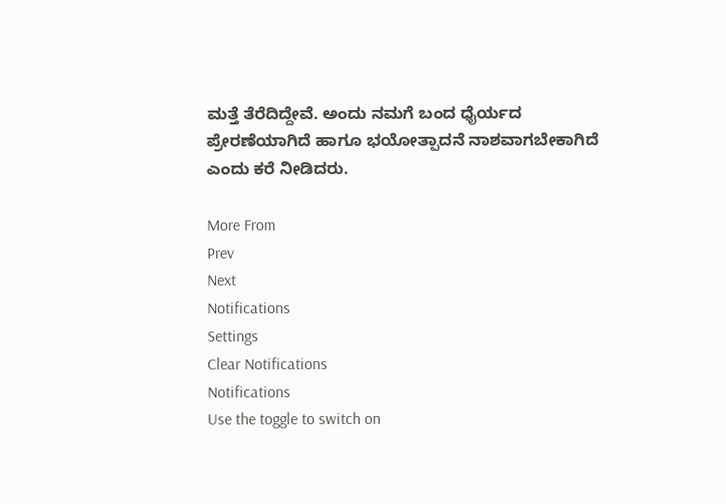ಮತ್ತೆ ತೆರೆದಿದ್ದೇವೆ. ಅಂದು ನಮಗೆ ಬಂದ ಧೈರ್ಯದ ಪ್ರೇರಣೆಯಾಗಿದೆ ಹಾಗೂ ಭಯೋತ್ಪಾದನೆ ನಾಶವಾಗಬೇಕಾಗಿದೆ ಎಂದು ಕರೆ ನೀಡಿದರು.

More From
Prev
Next
Notifications
Settings
Clear Notifications
Notifications
Use the toggle to switch on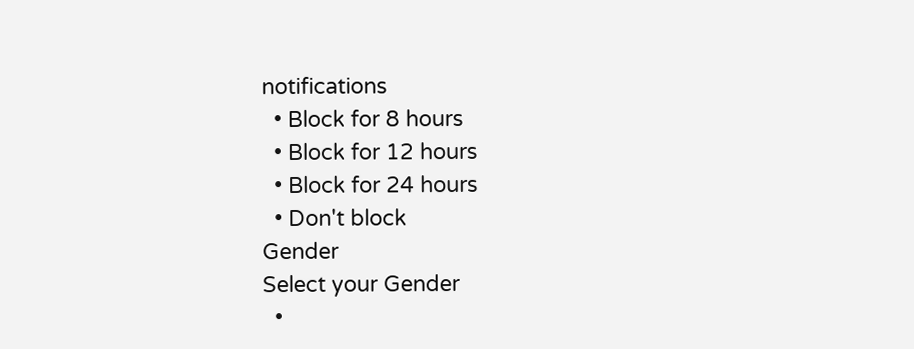notifications
  • Block for 8 hours
  • Block for 12 hours
  • Block for 24 hours
  • Don't block
Gender
Select your Gender
  •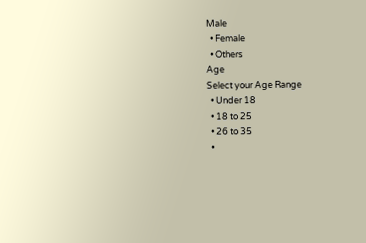Male
  • Female
  • Others
Age
Select your Age Range
  • Under 18
  • 18 to 25
  • 26 to 35
  •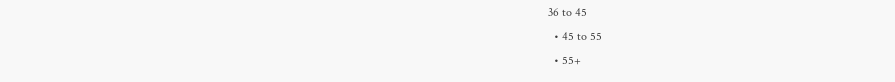36 to 45
  • 45 to 55
  • 55+